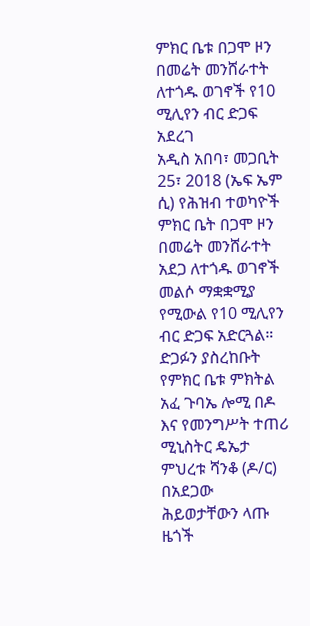ምክር ቤቱ በጋሞ ዞን በመሬት መንሸራተት ለተጎዱ ወገኖች የ10 ሚሊየን ብር ድጋፍ አደረገ
አዲስ አበባ፣ መጋቢት 25፣ 2018 (ኤፍ ኤም ሲ) የሕዝብ ተወካዮች ምክር ቤት በጋሞ ዞን በመሬት መንሸራተት አደጋ ለተጎዱ ወገኖች መልሶ ማቋቋሚያ የሚውል የ10 ሚሊየን ብር ድጋፍ አድርጓል።
ድጋፉን ያስረከቡት የምክር ቤቱ ምክትል አፈ ጉባኤ ሎሚ በዶ እና የመንግሥት ተጠሪ ሚኒስትር ዴኤታ ምህረቱ ሻንቆ (ዶ/ር) በአደጋው ሕይወታቸውን ላጡ ዜጎች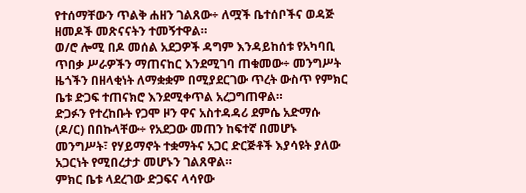የተሰማቸውን ጥልቅ ሐዘን ገልጸው÷ ለሟች ቤተሰቦችና ወዳጅ ዘመዶች መጽናናትን ተመኝተዋል።
ወ/ሮ ሎሚ በዶ መሰል አደጋዎች ዳግም እንዳይከሰቱ የአካባቢ ጥበቃ ሥራዎችን ማጠናከር እንደሚገባ ጠቁመው÷ መንግሥት ዜጎችን በዘላቂነት ለማቋቋም በሚያደርገው ጥረት ውስጥ የምክር ቤቱ ድጋፍ ተጠናክሮ እንደሚቀጥል አረጋግጠዋል።
ድጋፉን የተረከቡት የጋሞ ዞን ዋና አስተዳዳሪ ደምሴ አድማሱ (ዶ/ር) በበኩላቸው÷ የአደጋው መጠን ከፍተኛ በመሆኑ መንግሥት፣ የሃይማኖት ተቋማትና አጋር ድርጅቶች እያሳዩት ያለው አጋርነት የሚበረታታ መሆኑን ገልጸዋል።
ምክር ቤቱ ላደረገው ድጋፍና ላሳየው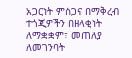አጋርነት ምስጋና በማቅረብ ተጎጂዎችን በዘላቂነት ለማቋቋም፣ መጠለያ ለመገንባት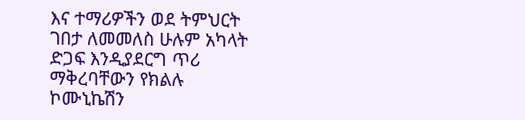እና ተማሪዎችን ወደ ትምህርት ገበታ ለመመለስ ሁሉም አካላት ድጋፍ እንዲያደርግ ጥሪ ማቅረባቸውን የክልሉ ኮሙኒኬሽን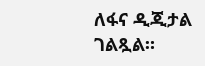ለፋና ዲጂታል ገልጿል።